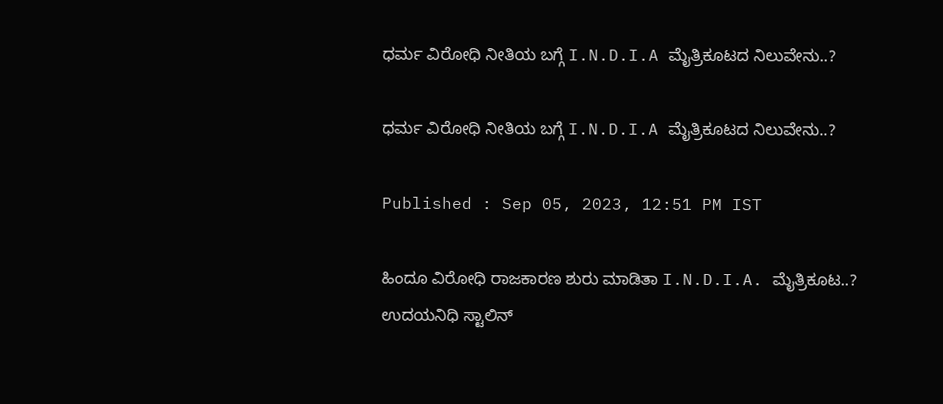ಧರ್ಮ ವಿರೋಧಿ ನೀತಿಯ ಬಗ್ಗೆ I.N.D.I.A ಮೈತ್ರಿಕೂಟದ ನಿಲುವೇನು..?

ಧರ್ಮ ವಿರೋಧಿ ನೀತಿಯ ಬಗ್ಗೆ I.N.D.I.A ಮೈತ್ರಿಕೂಟದ ನಿಲುವೇನು..?

Published : Sep 05, 2023, 12:51 PM IST

ಹಿಂದೂ ವಿರೋಧಿ ರಾಜಕಾರಣ ಶುರು ಮಾಡಿತಾ I.N.D.I.A. ಮೈತ್ರಿಕೂಟ..?
ಉದಯನಿಧಿ ಸ್ಟಾಲಿನ್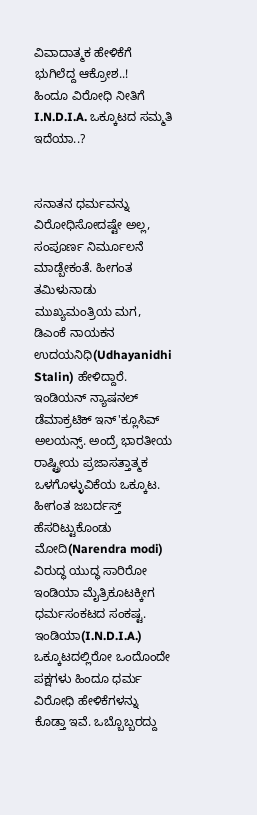ವಿವಾದಾತ್ಮಕ ಹೇಳಿಕೆಗೆ ಭುಗಿಲೆದ್ದ ಆಕ್ರೋಶ..!
ಹಿಂದೂ ವಿರೋಧಿ ನೀತಿಗೆ I.N.D.I.A. ಒಕ್ಕೂಟದ ಸಮ್ಮತಿ ಇದೆಯಾ..?


ಸನಾತನ ಧರ್ಮವನ್ನು ವಿರೋಧಿಸೋದಷ್ಟೇ ಅಲ್ಲ, ಸಂಪೂರ್ಣ ನಿರ್ಮೂಲನೆ ಮಾಡ್ಬೇಕಂತೆ. ಹೀಗಂತ ತಮಿಳುನಾಡು ಮುಖ್ಯಮಂತ್ರಿಯ ಮಗ, ಡಿಎಂಕೆ ನಾಯಕನ ಉದಯನಿಧಿ(Udhayanidhi Stalin) ಹೇಳಿದ್ದಾರೆ. ಇಂಡಿಯನ್ ನ್ಯಾಷನಲ್ ಡೆಮಾಕ್ರಟಿಕ್ ಇನ್'ಕ್ಲೂಸಿವ್ ಅಲಯನ್ಸ್. ಅಂದ್ರೆ ಭಾರತೀಯ ರಾಷ್ಟ್ರೀಯ ಪ್ರಜಾಸತ್ತಾತ್ಮಕ ಒಳಗೊಳ್ಳುವಿಕೆಯ ಒಕ್ಕೂಟ. ಹೀಗಂತ ಜಬರ್ದಸ್ತ್ ಹೆಸರಿಟ್ಟುಕೊಂಡು ಮೋದಿ(Narendra modi) ವಿರುದ್ಧ ಯುದ್ಧ ಸಾರಿರೋ ಇಂಡಿಯಾ ಮೈತ್ರಿಕೂಟಕ್ಕೀಗ ಧರ್ಮಸಂಕಟದ ಸಂಕಷ್ಟ. ಇಂಡಿಯಾ(I.N.D.I.A.) ಒಕ್ಕೂಟದಲ್ಲಿರೋ ಒಂದೊಂದೇ ಪಕ್ಷಗಳು ಹಿಂದೂ ಧರ್ಮ ವಿರೋಧಿ ಹೇಳಿಕೆಗಳನ್ನು ಕೊಡ್ತಾ ಇವೆ. ಒಬ್ಬೊಬ್ಬರದ್ದು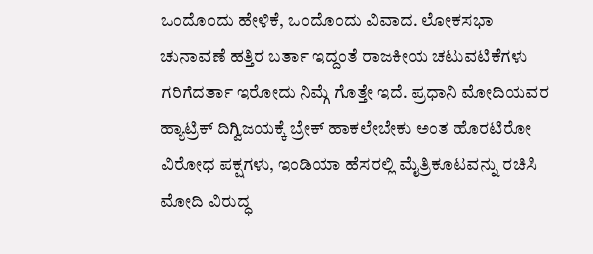ಒಂದೊಂದು ಹೇಳಿಕೆ, ಒಂದೊಂದು ವಿವಾದ. ಲೋಕಸಭಾ ಚುನಾವಣೆ ಹತ್ತಿರ ಬರ್ತಾ ಇದ್ದಂತೆ ರಾಜಕೀಯ ಚಟುವಟಿಕೆಗಳು ಗರಿಗೆದರ್ತಾ ಇರೋದು ನಿಮ್ಗೆ ಗೊತ್ತೇ ಇದೆ. ಪ್ರಧಾನಿ ಮೋದಿಯವರ ಹ್ಯಾಟ್ರಿಕ್ ದಿಗ್ವಿಜಯಕ್ಕೆ ಬ್ರೇಕ್ ಹಾಕಲೇಬೇಕು ಅಂತ ಹೊರಟಿರೋ ವಿರೋಧ ಪಕ್ಷಗಳು, ಇಂಡಿಯಾ ಹೆಸರಲ್ಲಿ ಮೈತ್ರಿಕೂಟವನ್ನು ರಚಿಸಿ ಮೋದಿ ವಿರುದ್ಧ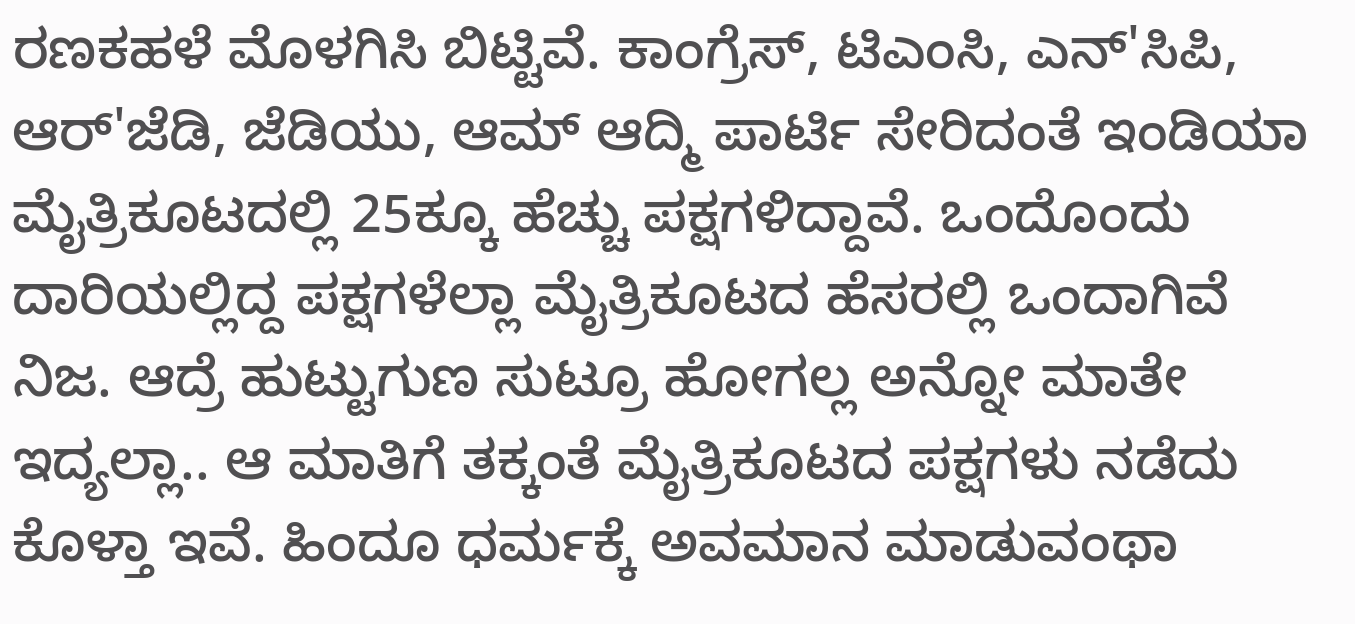ರಣಕಹಳೆ ಮೊಳಗಿಸಿ ಬಿಟ್ಟಿವೆ. ಕಾಂಗ್ರೆಸ್, ಟಿಎಂಸಿ, ಎನ್'ಸಿಪಿ, ಆರ್'ಜೆಡಿ, ಜೆಡಿಯು, ಆಮ್ ಆದ್ಮಿ ಪಾರ್ಟಿ ಸೇರಿದಂತೆ ಇಂಡಿಯಾ ಮೈತ್ರಿಕೂಟದಲ್ಲಿ 25ಕ್ಕೂ ಹೆಚ್ಚು ಪಕ್ಷಗಳಿದ್ದಾವೆ. ಒಂದೊಂದು ದಾರಿಯಲ್ಲಿದ್ದ ಪಕ್ಷಗಳೆಲ್ಲಾ ಮೈತ್ರಿಕೂಟದ ಹೆಸರಲ್ಲಿ ಒಂದಾಗಿವೆ ನಿಜ. ಆದ್ರೆ ಹುಟ್ಟುಗುಣ ಸುಟ್ರೂ ಹೋಗಲ್ಲ ಅನ್ನೋ ಮಾತೇ ಇದ್ಯಲ್ಲಾ.. ಆ ಮಾತಿಗೆ ತಕ್ಕಂತೆ ಮೈತ್ರಿಕೂಟದ ಪಕ್ಷಗಳು ನಡೆದು ಕೊಳ್ತಾ ಇವೆ. ಹಿಂದೂ ಧರ್ಮಕ್ಕೆ ಅವಮಾನ ಮಾಡುವಂಥಾ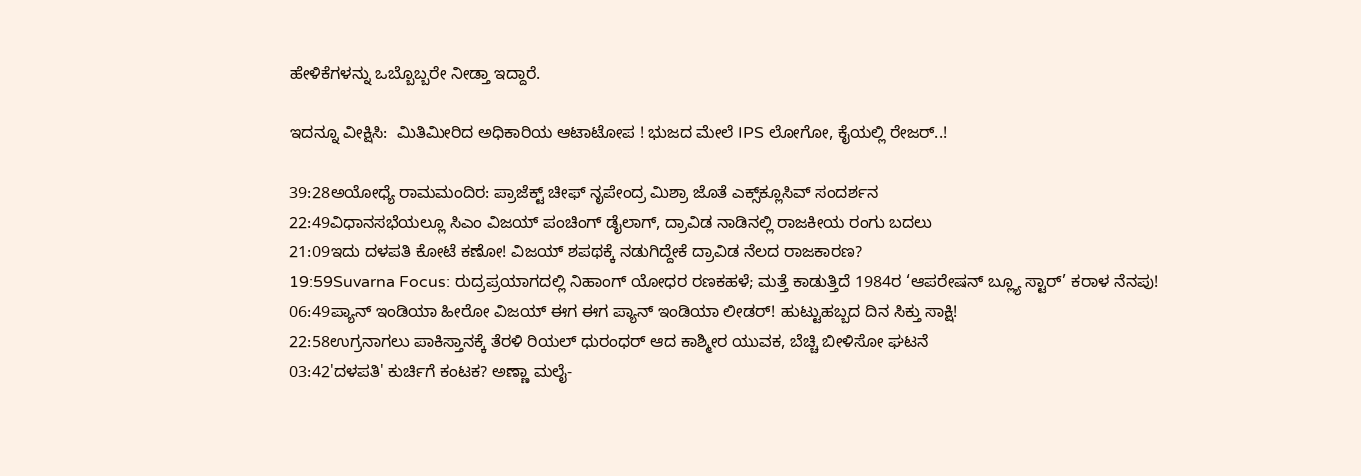ಹೇಳಿಕೆಗಳನ್ನು ಒಬ್ಬೊಬ್ಬರೇ ನೀಡ್ತಾ ಇದ್ದಾರೆ.

ಇದನ್ನೂ ವೀಕ್ಷಿಸಿ:  ಮಿತಿಮೀರಿದ ಅಧಿಕಾರಿಯ ಆಟಾಟೋಪ ! ಭುಜದ ಮೇಲೆ IPS ಲೋಗೋ, ಕೈಯಲ್ಲಿ ರೇಜರ್..!

39:28ಅಯೋಧ್ಯೆ ರಾಮಮಂದಿರ: ಪ್ರಾಜೆಕ್ಟ್ ಚೀಫ್ ನೃಪೇಂದ್ರ ಮಿಶ್ರಾ ಜೊತೆ ಎಕ್ಸ್‌ಕ್ಲೂಸಿವ್ ಸಂದರ್ಶನ
22:49ವಿಧಾನಸಭೆಯಲ್ಲೂ ಸಿಎಂ ವಿಜಯ್ ಪಂಚಿಂಗ್ ಡೈಲಾಗ್, ದ್ರಾವಿಡ ನಾಡಿನಲ್ಲಿ ರಾಜಕೀಯ ರಂಗು ಬದಲು
21:09ಇದು ದಳಪತಿ ಕೋಟೆ ಕಣೋ! ವಿಜಯ್ ಶಪಥಕ್ಕೆ ನಡುಗಿದ್ದೇಕೆ ದ್ರಾವಿಡ ನೆಲದ ರಾಜಕಾರಣ?
19:59Suvarna Focus: ರುದ್ರಪ್ರಯಾಗದಲ್ಲಿ ನಿಹಾಂಗ್ ಯೋಧರ ರಣಕಹಳೆ; ಮತ್ತೆ ಕಾಡುತ್ತಿದೆ 1984ರ ‘ಆಪರೇಷನ್ ಬ್ಲ್ಯೂ ಸ್ಟಾರ್’ ಕರಾಳ ನೆನಪು!
06:49ಪ್ಯಾನ್ ಇಂಡಿಯಾ ಹೀರೋ ವಿಜಯ್ ಈಗ ಈಗ ಪ್ಯಾನ್ ಇಂಡಿಯಾ ಲೀಡರ್! ಹುಟ್ಟುಹಬ್ಬದ ದಿನ ಸಿಕ್ತು ಸಾಕ್ಷಿ!
22:58ಉಗ್ರನಾಗಲು ಪಾಕಿಸ್ತಾನಕ್ಕೆ ತೆರಳಿ ರಿಯಲ್ ಧುರಂಧರ್ ಆದ ಕಾಶ್ಮೀರ ಯುವಕ, ಬೆಚ್ಚಿ ಬೀಳಿಸೋ ಘಟನೆ
03:42'ದಳಪತಿ' ಕುರ್ಚಿಗೆ ಕಂಟಕ? ಅಣ್ಣಾ ಮಲೈ-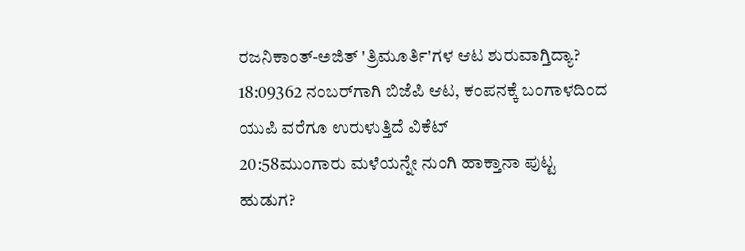ರಜನಿಕಾಂತ್-ಅಜಿತ್ 'ತ್ರಿಮೂರ್ತಿ'ಗಳ ಆಟ ಶುರುವಾಗ್ತಿದ್ಯಾ?
18:09362 ನಂಬರ್‌ಗಾಗಿ ಬಿಜೆಪಿ ಆಟ, ಕಂಪನಕ್ಕೆ ಬಂಗಾಳದಿಂದ ಯುಪಿ ವರೆಗೂ ಉರುಳುತ್ತಿದೆ ವಿಕೆಟ್
20:58ಮುಂಗಾರು ಮಳೆಯನ್ನೇ ನುಂಗಿ ಹಾಕ್ತಾನಾ ಪುಟ್ಟ ಹುಡುಗ?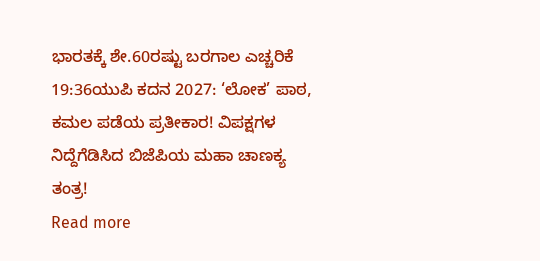ಭಾರತಕ್ಕೆ ಶೇ.60ರಷ್ಟು ಬರಗಾಲ ಎಚ್ಚರಿಕೆ
19:36ಯುಪಿ ಕದನ 2027: ‘ಲೋಕ’ ಪಾಠ, ಕಮಲ ಪಡೆಯ ಪ್ರತೀಕಾರ! ವಿಪಕ್ಷಗಳ ನಿದ್ದೆಗೆಡಿಸಿದ ಬಿಜೆಪಿಯ ಮಹಾ ಚಾಣಕ್ಯ ತಂತ್ರ!
Read more